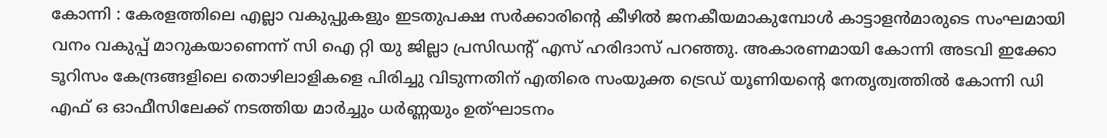കോന്നി : കേരളത്തിലെ എല്ലാ വകുപ്പുകളും ഇടതുപക്ഷ സർക്കാരിന്റെ കീഴിൽ ജനകീയമാകുമ്പോൾ കാട്ടാളൻമാരുടെ സംഘമായി വനം വകുപ്പ് മാറുകയാണെന്ന് സി ഐ റ്റി യു ജില്ലാ പ്രസിഡന്റ് എസ് ഹരിദാസ് പറഞ്ഞു. അകാരണമായി കോന്നി അടവി ഇക്കോ ടൂറിസം കേന്ദ്രങ്ങളിലെ തൊഴിലാളികളെ പിരിച്ചു വിടുന്നതിന് എതിരെ സംയുക്ത ട്രെഡ് യൂണിയന്റെ നേതൃത്വത്തിൽ കോന്നി ഡി എഫ് ഒ ഓഫീസിലേക്ക് നടത്തിയ മാർച്ചും ധർണ്ണയും ഉത്ഘാടനം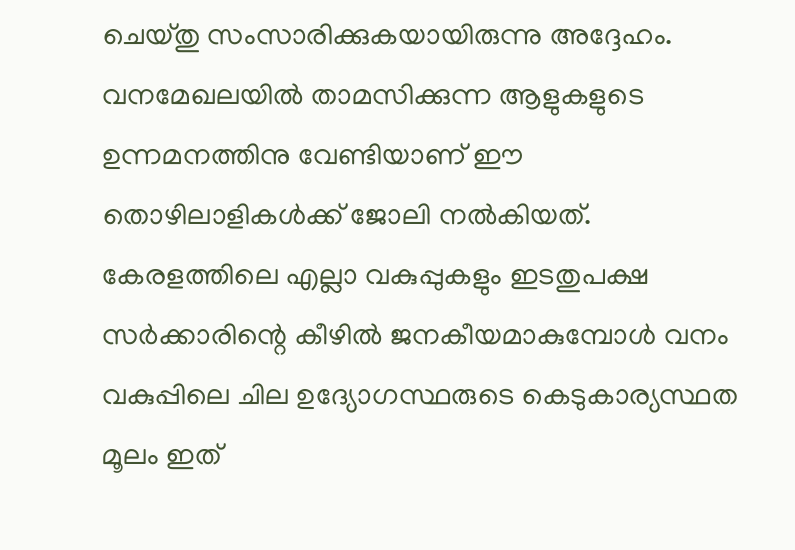ചെയ്തു സംസാരിക്കുകയായിരുന്നു അദ്ദേഹം. വനമേഖലയിൽ താമസിക്കുന്ന ആളുകളുടെ ഉന്നമനത്തിനു വേണ്ടിയാണ് ഈ തൊഴിലാളികൾക്ക് ജോലി നൽകിയത്.
കേരളത്തിലെ എല്ലാ വകുപ്പുകളും ഇടതുപക്ഷ സർക്കാരിന്റെ കീഴിൽ ജനകീയമാകുമ്പോൾ വനം വകുപ്പിലെ ചില ഉദ്യോഗസ്ഥരുടെ കെടുകാര്യസ്ഥത മൂലം ഇത്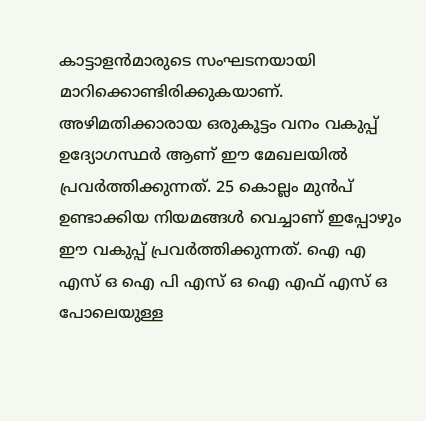കാട്ടാളൻമാരുടെ സംഘടനയായി മാറിക്കൊണ്ടിരിക്കുകയാണ്. അഴിമതിക്കാരായ ഒരുകൂട്ടം വനം വകുപ്പ് ഉദ്യോഗസ്ഥർ ആണ് ഈ മേഖലയിൽ പ്രവർത്തിക്കുന്നത്. 25 കൊല്ലം മുൻപ് ഉണ്ടാക്കിയ നിയമങ്ങൾ വെച്ചാണ് ഇപ്പോഴും ഈ വകുപ്പ് പ്രവർത്തിക്കുന്നത്. ഐ എ എസ് ഒ ഐ പി എസ് ഒ ഐ എഫ് എസ് ഒ പോലെയുള്ള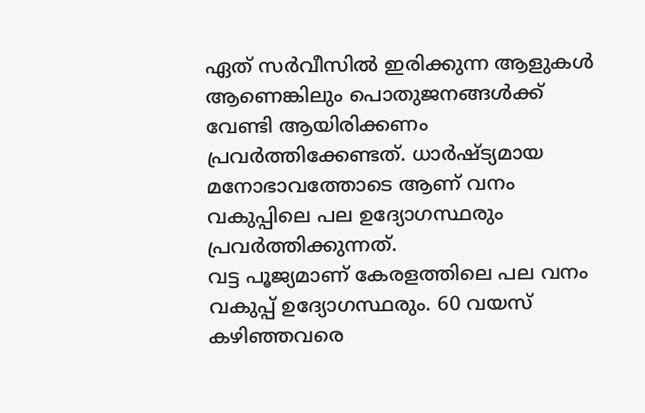ഏത് സർവീസിൽ ഇരിക്കുന്ന ആളുകൾ ആണെങ്കിലും പൊതുജനങ്ങൾക്ക് വേണ്ടി ആയിരിക്കണം പ്രവർത്തിക്കേണ്ടത്. ധാർഷ്ട്യമായ മനോഭാവത്തോടെ ആണ് വനം വകുപ്പിലെ പല ഉദ്യോഗസ്ഥരും പ്രവർത്തിക്കുന്നത്.
വട്ട പൂജ്യമാണ് കേരളത്തിലെ പല വനം വകുപ്പ് ഉദ്യോഗസ്ഥരും. 60 വയസ് കഴിഞ്ഞവരെ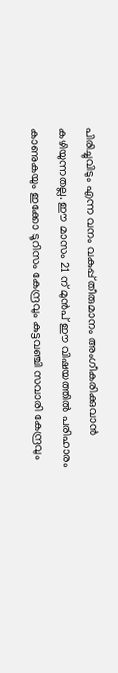പിരിച്ചുവിടും എന്ന വനം വകുപ്പ് തീരുമാനം അംഗീകരിക്കുവാൻ കഴിയുന്നതല്ല. ഈ മാസം 21 ന് മുൻപ് ഈ വിഷയത്തിൽ പരിഹാരം കാണുകയും ഇക്കോ ടൂറിസം കേന്ദ്രവും കുട്ടവഞ്ചി സവാരി കേന്ദ്രവും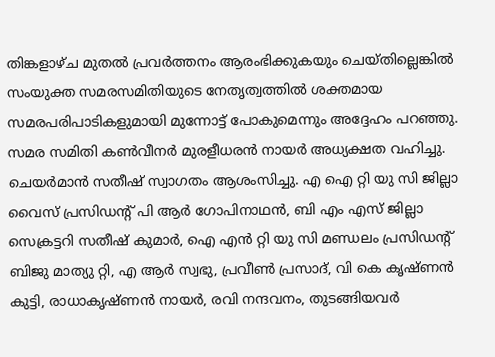തിങ്കളാഴ്ച മുതൽ പ്രവർത്തനം ആരംഭിക്കുകയും ചെയ്തില്ലെങ്കിൽ സംയുക്ത സമരസമിതിയുടെ നേതൃത്വത്തിൽ ശക്തമായ സമരപരിപാടികളുമായി മുന്നോട്ട് പോകുമെന്നും അദ്ദേഹം പറഞ്ഞു. സമര സമിതി കൺവീനർ മുരളീധരൻ നായർ അധ്യക്ഷത വഹിച്ചു. ചെയർമാൻ സതീഷ് സ്വാഗതം ആശംസിച്ചു. എ ഐ റ്റി യു സി ജില്ലാ വൈസ് പ്രസിഡന്റ് പി ആർ ഗോപിനാഥൻ, ബി എം എസ് ജില്ലാ സെക്രട്ടറി സതീഷ് കുമാർ, ഐ എൻ റ്റി യു സി മണ്ഡലം പ്രസിഡന്റ് ബിജു മാത്യു റ്റി, എ ആർ സ്വഭു, പ്രവീൺ പ്രസാദ്, വി കെ കൃഷ്ണൻ കുട്ടി, രാധാകൃഷ്ണൻ നായർ, രവി നന്ദവനം, തുടങ്ങിയവർ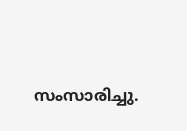സംസാരിച്ചു.